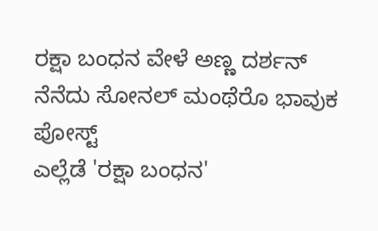ರಕ್ಷಾ ಬಂಧನ ವೇಳೆ ಅಣ್ಣ ದರ್ಶನ್ ನೆನೆದು ಸೋನಲ್ ಮಂಥೆರೊ ಭಾವುಕ ಪೋಸ್ಟ್
ಎಲ್ಲೆಡೆ 'ರಕ್ಷಾ ಬಂಧನ'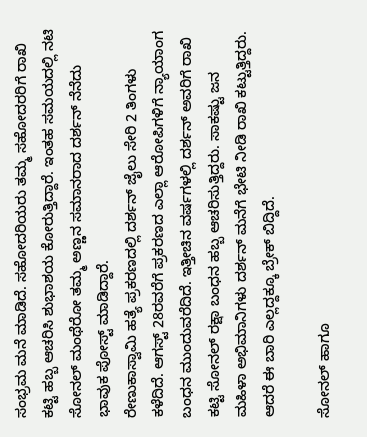ಸಂಭ್ರಮ ಮನೆ ಮಾಡಿದೆ. ಸಹೋದರಿಯರು ತಮ್ಮ ಸಹೋದರರಿಗೆ ರಾಖಿ ಕಟ್ಟಿ ಹಬ್ಬ ಆಚರಿಸಿ ಶುಭಾಶಯ ಕೋರುತ್ತಿದ್ದಾರೆ. ಇಂತಹ ಸಮಯದಲ್ಲಿ ನಟಿ ಸೋನಲ್ ಮಂಥೆರೋ ತಮ್ಮ ಅಣ್ಣನ ಸಮಾನರಾದ ದರ್ಶನ್ ನೆನೆದು ಭಾವುಕ ಪೋಸ್ಟ್ ಮಾಡಿದ್ದಾರೆ.
ರೇಣುಕಾಸ್ವಾಮಿ ಹತ್ಯೆ ಪ್ರಕರಣದಲ್ಲಿ ದರ್ಶನ್ ಜೈಲು ಸೇರಿ 2 ತಿಂಗಳು ಕಳೆದಿದೆ. ಆಗಸ್ಟ್ 28ರವರೆಗೆ ಪ್ರಕರಣದ ಎಲ್ಲಾ ಆರೋಪಿಗಳಿಗೆ ನ್ಯಾಯಾಂಗ ಬಂಧನ ಮುಂದುವರೆದಿದೆ. ಇತ್ತೀಚಿನ ವರ್ಷಗಳಲ್ಲಿ ದರ್ಶನ್ ಅವರಿಗೆ ರಾಖಿ ಕಟ್ಟಿ ಸೋನಲ್ ರಕ್ಷಾ ಬಂಧನ ಹಬ್ಬ ಆಚರಿಸುತ್ತಿದ್ದರು. ಸಾಕಷ್ಟು ಜನ ಮಹಿಳಾ ಅಭಿಮಾನಿಗಳು ದರ್ಶನ್ ಮನೆಗೆ ಭೇಟಿ ನೀಡಿ ರಾಖಿ ಕಟ್ಟುತ್ತಿದ್ದರು. ಆದರೆ ಈ ಬಾರಿ ಎಲ್ಲದ್ದಕ್ಕೂ ಬ್ರೇಕ್ ಬಿದ್ದಿದೆ.

ಸೋನಲ್ ಹಾಗೂ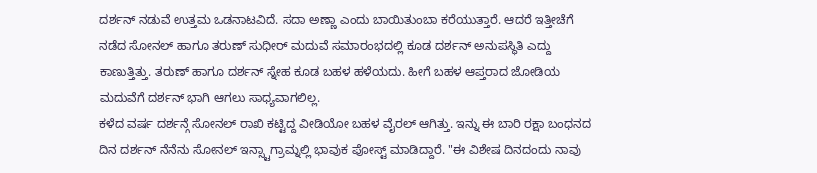ದರ್ಶನ್ ನಡುವೆ ಉತ್ತಮ ಒಡನಾಟವಿದೆ. ಸದಾ ಅಣ್ಣಾ ಎಂದು ಬಾಯಿತುಂಬಾ ಕರೆಯುತ್ತಾರೆ. ಆದರೆ ಇತ್ತೀಚೆಗೆ ನಡೆದ ಸೋನಲ್ ಹಾಗೂ ತರುಣ್ ಸುಧೀರ್ ಮದುವೆ ಸಮಾರಂಭದಲ್ಲಿ ಕೂಡ ದರ್ಶನ್ ಅನುಪಸ್ಥಿತಿ ಎದ್ದು ಕಾಣುತ್ತಿತ್ತು. ತರುಣ್ ಹಾಗೂ ದರ್ಶನ್ ಸ್ನೇಹ ಕೂಡ ಬಹಳ ಹಳೆಯದು. ಹೀಗೆ ಬಹಳ ಆಪ್ತರಾದ ಜೋಡಿಯ ಮದುವೆಗೆ ದರ್ಶನ್ ಭಾಗಿ ಆಗಲು ಸಾಧ್ಯವಾಗಲಿಲ್ಲ.
ಕಳೆದ ವರ್ಷ ದರ್ಶನ್ಗೆ ಸೋನಲ್ ರಾಖಿ ಕಟ್ಟಿದ್ದ ವೀಡಿಯೋ ಬಹಳ ವೈರಲ್ ಆಗಿತ್ತು. ಇನ್ನು ಈ ಬಾರಿ ರಕ್ಷಾ ಬಂಧನದ ದಿನ ದರ್ಶನ್ ನೆನೆನು ಸೋನಲ್ ಇನ್ಸ್ಟಾಗ್ರಾಮ್ನಲ್ಲಿ ಭಾವುಕ ಪೋಸ್ಟ್ ಮಾಡಿದ್ದಾರೆ. "ಈ ವಿಶೇಷ ದಿನದಂದು ನಾವು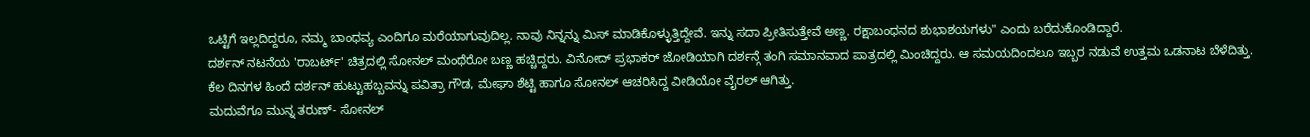ಒಟ್ಟಿಗೆ ಇಲ್ಲದಿದ್ದರೂ, ನಮ್ಮ ಬಾಂಧವ್ಯ ಎಂದಿಗೂ ಮರೆಯಾಗುವುದಿಲ್ಲ. ನಾವು ನಿನ್ನನ್ನು ಮಿಸ್ ಮಾಡಿಕೊಳ್ಳುತ್ತಿದ್ದೇವೆ. ಇನ್ನು ಸದಾ ಪ್ರೀತಿಸುತ್ತೇವೆ ಅಣ್ಣ. ರಕ್ಷಾಬಂಧನದ ಶುಭಾಶಯಗಳು" ಎಂದು ಬರೆದುಕೊಂಡಿದ್ದಾರೆ.
ದರ್ಶನ್ ನಟನೆಯ 'ರಾಬರ್ಟ್' ಚಿತ್ರದಲ್ಲಿ ಸೋನಲ್ ಮಂಥೆರೋ ಬಣ್ಣ ಹಚ್ಚಿದ್ದರು. ವಿನೋದ್ ಪ್ರಭಾಕರ್ ಜೋಡಿಯಾಗಿ ದರ್ಶನ್ಗೆ ತಂಗಿ ಸಮಾನವಾದ ಪಾತ್ರದಲ್ಲಿ ಮಿಂಚಿದ್ದರು. ಆ ಸಮಯದಿಂದಲೂ ಇಬ್ಬರ ನಡುವೆ ಉತ್ತಮ ಒಡನಾಟ ಬೆಳೆದಿತ್ತು. ಕೆಲ ದಿನಗಳ ಹಿಂದೆ ದರ್ಶನ್ ಹುಟ್ಟುಹಬ್ಬವನ್ನು ಪವಿತ್ರಾ ಗೌಡ, ಮೇಘಾ ಶೆಟ್ಟಿ ಹಾಗೂ ಸೋನಲ್ ಆಚರಿಸಿದ್ದ ವೀಡಿಯೋ ವೈರಲ್ ಆಗಿತ್ತು.
ಮದುವೆಗೂ ಮುನ್ನ ತರುಣ್- ಸೋನಲ್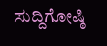ಸುದ್ದಿಗೋಷ್ಠಿ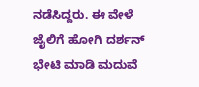ನಡೆಸಿದ್ದರು. ಈ ವೇಳೆ ಜೈಲಿಗೆ ಹೋಗಿ ದರ್ಶನ್ ಭೇಟಿ ಮಾಡಿ ಮದುವೆ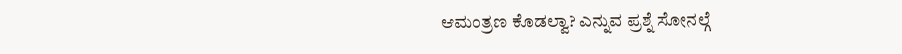ಆಮಂತ್ರಣ ಕೊಡಲ್ವಾ? ಎನ್ನುವ ಪ್ರಶ್ನೆ ಸೋನಲ್ಗೆ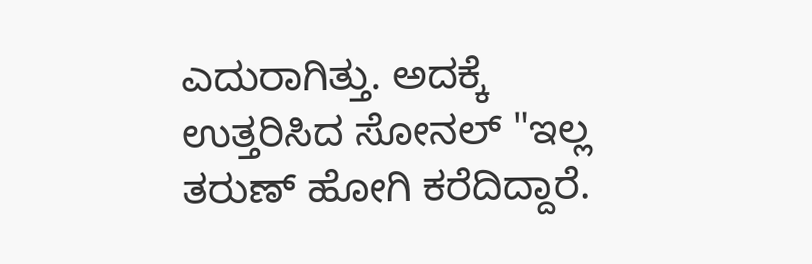ಎದುರಾಗಿತ್ತು. ಅದಕ್ಕೆ ಉತ್ತರಿಸಿದ ಸೋನಲ್ "ಇಲ್ಲ ತರುಣ್ ಹೋಗಿ ಕರೆದಿದ್ದಾರೆ.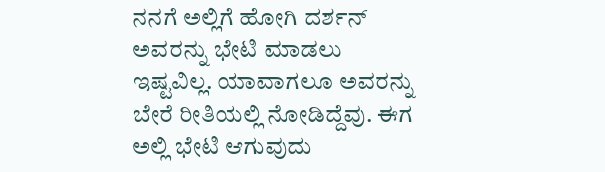ನನಗೆ ಅಲ್ಲಿಗೆ ಹೋಗಿ ದರ್ಶನ್ ಅವರನ್ನು ಭೇಟಿ ಮಾಡಲು ಇಷ್ಟವಿಲ್ಲ. ಯಾವಾಗಲೂ ಅವರನ್ನು ಬೇರೆ ರೀತಿಯಲ್ಲಿ ನೋಡಿದ್ದೆವು. ಈಗ ಅಲ್ಲಿ ಭೇಟಿ ಆಗುವುದು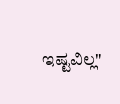ಇಷ್ಟವಿಲ್ಲ"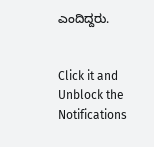ಎಂದಿದ್ದರು.


Click it and Unblock the Notifications